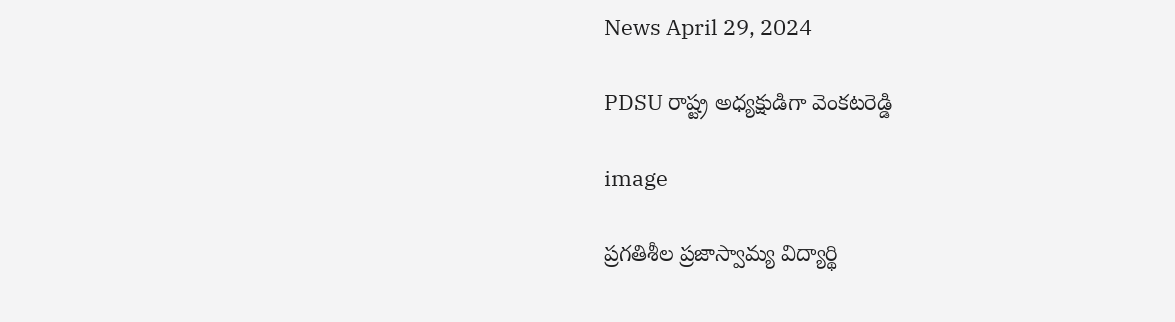News April 29, 2024

PDSU రాష్ట్ర అధ్యక్షుడిగా వెంకటరెడ్డి

image

ప్రగతిశీల ప్రజాస్వామ్య విద్యార్థి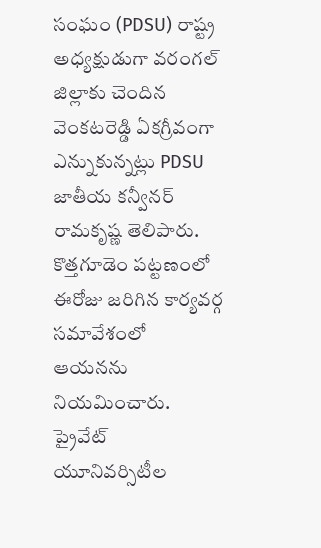సంఘం (PDSU) రాష్ట్ర అధ్యక్షుడుగా వరంగల్ జిల్లాకు చెందిన వెంకటరెడ్డి ఏకగ్రీవంగా ఎన్నుకున్నట్లు PDSU జాతీయ కన్వీనర్ రామకృష్ణ తెలిపారు. కొత్తగూడెం పట్టణంలో ఈరోజు జరిగిన కార్యవర్గ సమావేశంలో ఆయనను నియమించారు. ప్రైవేట్ యూనివర్సిటీల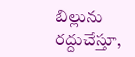బిల్లును రద్దుచేస్తూ,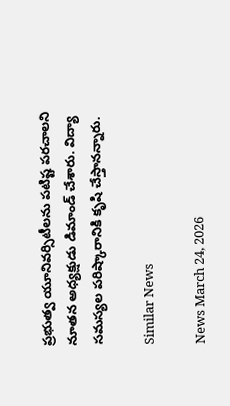ప్రభుత్వ యూనివర్సిటీలను పటిష్ట పరచాలని నూతన అధ్యక్షుడు డిమాండ్ చేశారు. విద్యా సమస్యల పరిష్కారానికి కృషి చేస్తానన్నారు.

Similar News

News March 24, 2026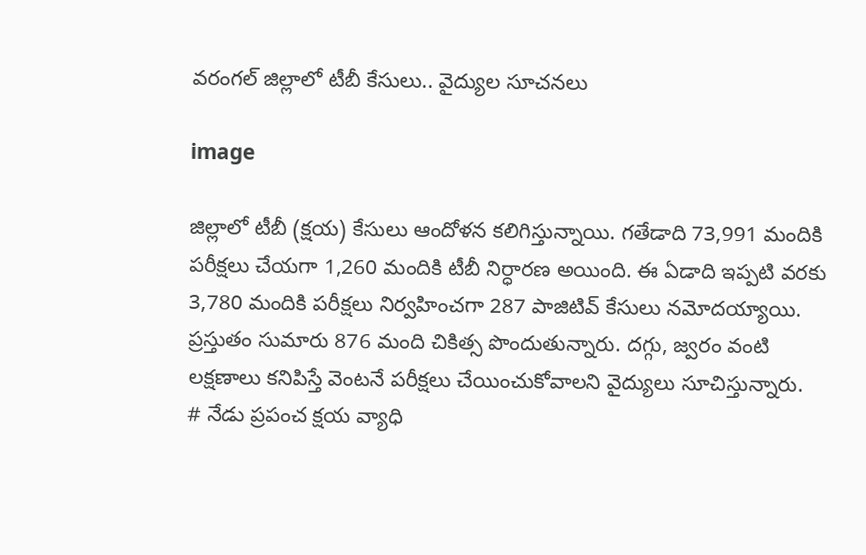వరంగల్ జిల్లాలో టీబీ కేసులు.. వైద్యుల సూచనలు

image

జిల్లాలో టీబీ (క్షయ) కేసులు ఆందోళన కలిగిస్తున్నాయి. గతేడాది 73,991 మందికి పరీక్షలు చేయగా 1,260 మందికి టీబీ నిర్ధారణ అయింది. ఈ ఏడాది ఇప్పటి వరకు 3,780 మందికి పరీక్షలు నిర్వహించగా 287 పాజిటివ్ కేసులు నమోదయ్యాయి. ప్రస్తుతం సుమారు 876 మంది చికిత్స పొందుతున్నారు. దగ్గు, జ్వరం వంటి లక్షణాలు కనిపిస్తే వెంటనే పరీక్షలు చేయించుకోవాలని వైద్యులు సూచిస్తున్నారు.
# నేడు ప్రపంచ క్షయ వ్యాధి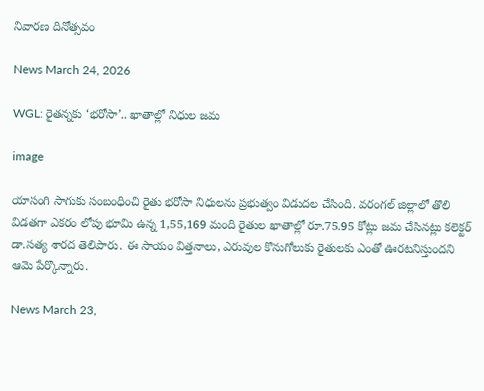నివారణ దినోత్సవం

News March 24, 2026

WGL: రైతన్నకు ‘భరోసా’.. ఖాతాల్లో నిధుల జమ

image

యాసంగి సాగుకు సంబంధించి రైతు భరోసా నిధులను ప్రభుత్వం విడుదల చేసింది. వరంగల్ జిల్లాలో తొలి విడతగా ఎకరం లోపు భూమి ఉన్న 1,55,169 మంది రైతుల ఖాతాల్లో రూ.75.95 కోట్లు జమ చేసినట్లు కలెక్టర్ డా.సత్య శారద తెలిపారు. ఈ సాయం విత్తనాలు, ఎరువుల కొనుగోలుకు రైతులకు ఎంతో ఊరటనిస్తుందని ఆమె పేర్కొన్నారు.

News March 23,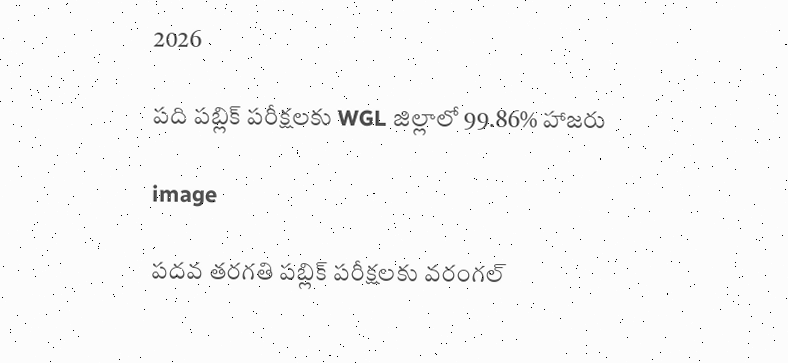2026

పది పబ్లిక్ పరీక్షలకు WGL జిల్లాలో 99.86% హాజరు

image

పదవ తరగతి పబ్లిక్ పరీక్షలకు వరంగల్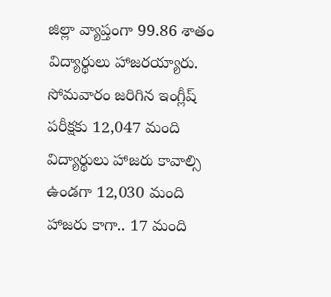జిల్లా వ్యాప్తంగా 99.86 శాతం విద్యార్థులు హాజరయ్యారు. సోమవారం జరిగిన ఇంగ్లీష్ పరీక్షకు 12,047 మంది విద్యార్థులు హాజరు కావాల్సి ఉండగా 12,030 మంది హాజరు కాగా.. 17 మంది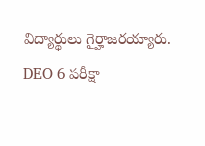విద్యార్థులు గైర్హాజరయ్యారు. DEO 6 పరీక్షా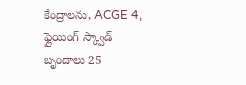కేంద్రాలను, ACGE 4, ఫ్లైయింగ్ స్క్వాడ్ బృందాలు 25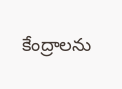కేంద్రాలను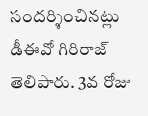సందర్శించినట్లు డీఈవో గిరిరాజ్ తెలిపారు. 3వ రోజు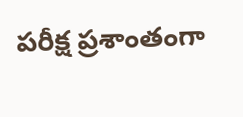పరీక్ష ప్రశాంతంగా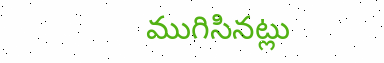ముగిసినట్లు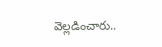వెల్లడించారు..